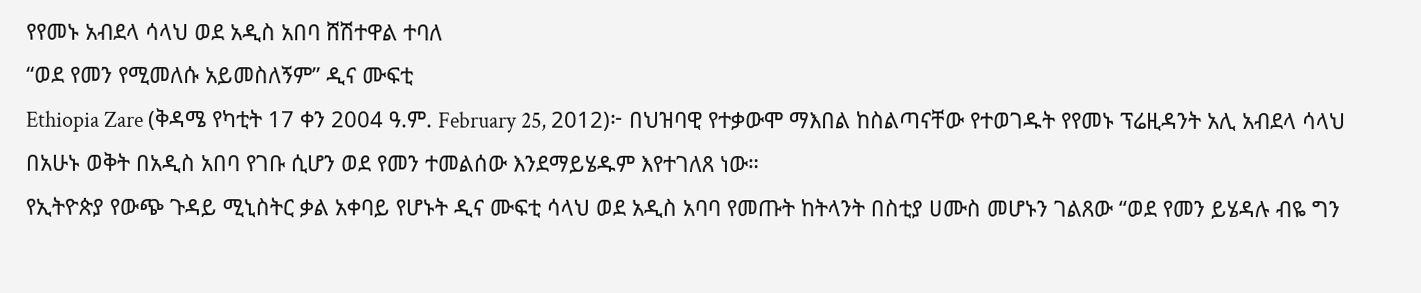የየመኑ አብደላ ሳላህ ወደ አዲስ አበባ ሸሽተዋል ተባለ
“ወደ የመን የሚመለሱ አይመስለኝም” ዲና ሙፍቲ
Ethiopia Zare (ቅዳሜ የካቲት 17 ቀን 2004 ዓ.ም. February 25, 2012)፦ በህዝባዊ የተቃውሞ ማእበል ከስልጣናቸው የተወገዱት የየመኑ ፕሬዚዳንት አሊ አብደላ ሳላህ በአሁኑ ወቅት በአዲስ አበባ የገቡ ሲሆን ወደ የመን ተመልሰው እንደማይሄዱም እየተገለጸ ነው።
የኢትዮጵያ የውጭ ጉዳይ ሚኒስትር ቃል አቀባይ የሆኑት ዲና ሙፍቲ ሳላህ ወደ አዲስ አባባ የመጡት ከትላንት በስቲያ ሀሙስ መሆኑን ገልጸው “ወደ የመን ይሄዳሉ ብዬ ግን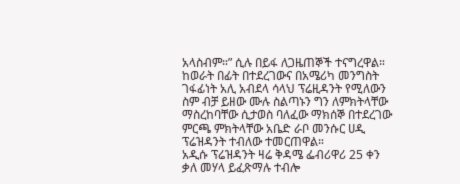አላስብም።” ሲሉ በይፋ ለጋዜጠኞች ተናግረዋል።
ከወራት በፊት በተደረገውና በአሜሪካ መንግስት ገፋፊነት አሊ አብደላ ሳላህ ፕሬዚዳንት የሚለውን ስም ብቻ ይዘው ሙሉ ስልጣኑን ግን ለምክትላቸው ማስረከባቸው ሲታወስ ባለፈው ማክሰኞ በተደረገው ምርጫ ምክትላቸው አቤድ ራቦ መንሱር ሀዲ ፕሬዝዳንት ተብለው ተመርጠዋል።
አዲሱ ፕሬዝዳንት ዛሬ ቅዳሜ ፌብሪዋሪ 25 ቀን ቃለ መሃላ ይፈጽማሉ ተብሎ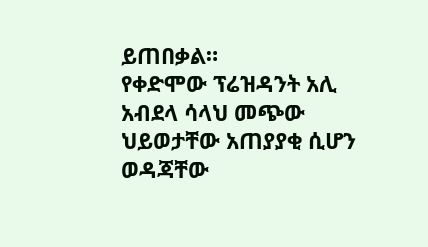ይጠበቃል።
የቀድሞው ፕሬዝዳንት አሊ አብደላ ሳላህ መጭው ህይወታቸው አጠያያቂ ሲሆን ወዳጃቸው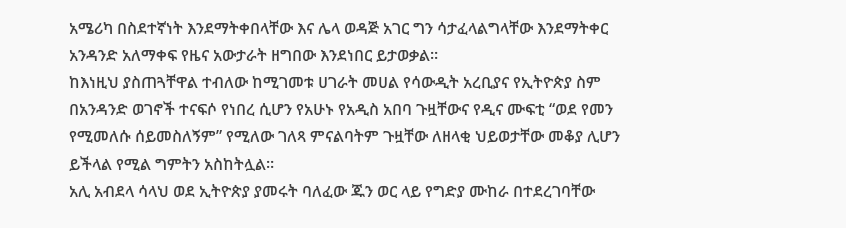አሜሪካ በስደተኛነት እንደማትቀበላቸው እና ሌላ ወዳጅ አገር ግን ሳታፈላልግላቸው እንደማትቀር አንዳንድ አለማቀፍ የዜና አውታራት ዘግበው እንደነበር ይታወቃል።
ከእነዚህ ያስጠጓቸዋል ተብለው ከሚገመቱ ሀገራት መሀል የሳውዲት አረቢያና የኢትዮጵያ ስም በአንዳንድ ወገኖች ተናፍሶ የነበረ ሲሆን የአሁኑ የአዲስ አበባ ጉዟቸውና የዲና ሙፍቲ “ወደ የመን የሚመለሱ ሰይመስለኝም” የሚለው ገለጻ ምናልባትም ጉዟቸው ለዘላቂ ህይወታቸው መቆያ ሊሆን ይችላል የሚል ግምትን አስከትሏል።
አሊ አብደላ ሳላህ ወደ ኢትዮጵያ ያመሩት ባለፈው ጁን ወር ላይ የግድያ ሙከራ በተደረገባቸው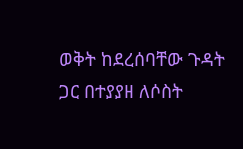ወቅት ከደረሰባቸው ጉዳት ጋር በተያያዘ ለሶስት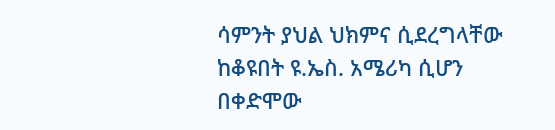ሳምንት ያህል ህክምና ሲደረግላቸው ከቆዩበት ዩ.ኤስ. አሜሪካ ሲሆን በቀድሞው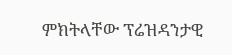ምክትላቸው ፕሬዝዳንታዊ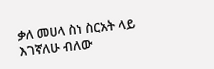ቃለ መሀላ ስነ ስርአት ላይ እገኛለሁ ብለው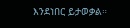እንደነበር ይታወቃል።